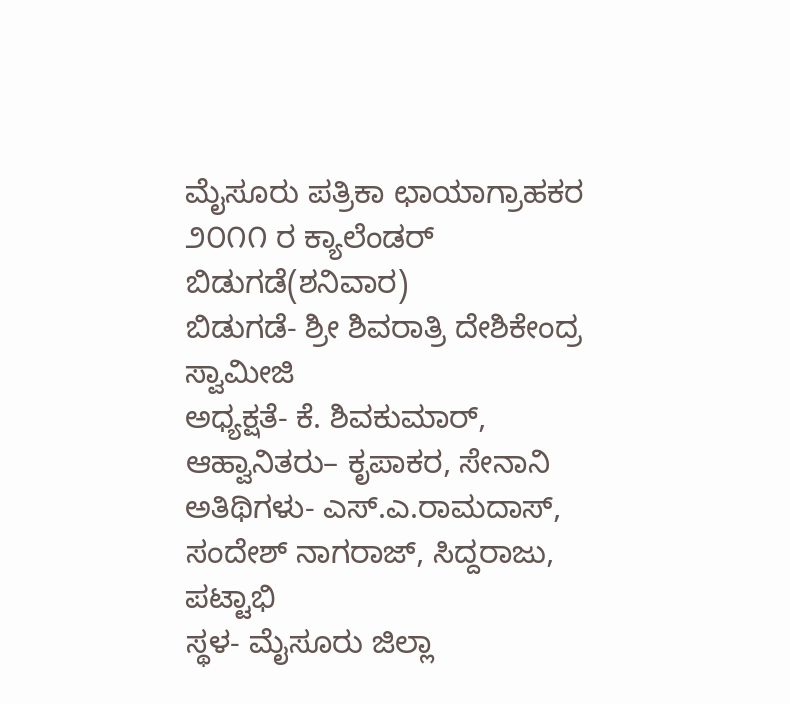ಮೈಸೂರು ಪತ್ರಿಕಾ ಛಾಯಾಗ್ರಾಹಕರ
೨೦೧೧ ರ ಕ್ಯಾಲೆಂಡರ್ ಬಿಡುಗಡೆ(ಶನಿವಾರ)
ಬಿಡುಗಡೆ- ಶ್ರೀ ಶಿವರಾತ್ರಿ ದೇಶಿಕೇಂದ್ರ ಸ್ವಾಮೀಜಿ
ಅಧ್ಯಕ್ಷತೆ- ಕೆ. ಶಿವಕುಮಾರ್,
ಆಹ್ವಾನಿತರು– ಕೃಪಾಕರ, ಸೇನಾನಿ
ಅತಿಥಿಗಳು- ಎಸ್.ಎ.ರಾಮದಾಸ್, ಸಂದೇಶ್ ನಾಗರಾಜ್, ಸಿದ್ದರಾಜು, ಪಟ್ಟಾಭಿ
ಸ್ಥಳ- ಮೈಸೂರು ಜಿಲ್ಲಾ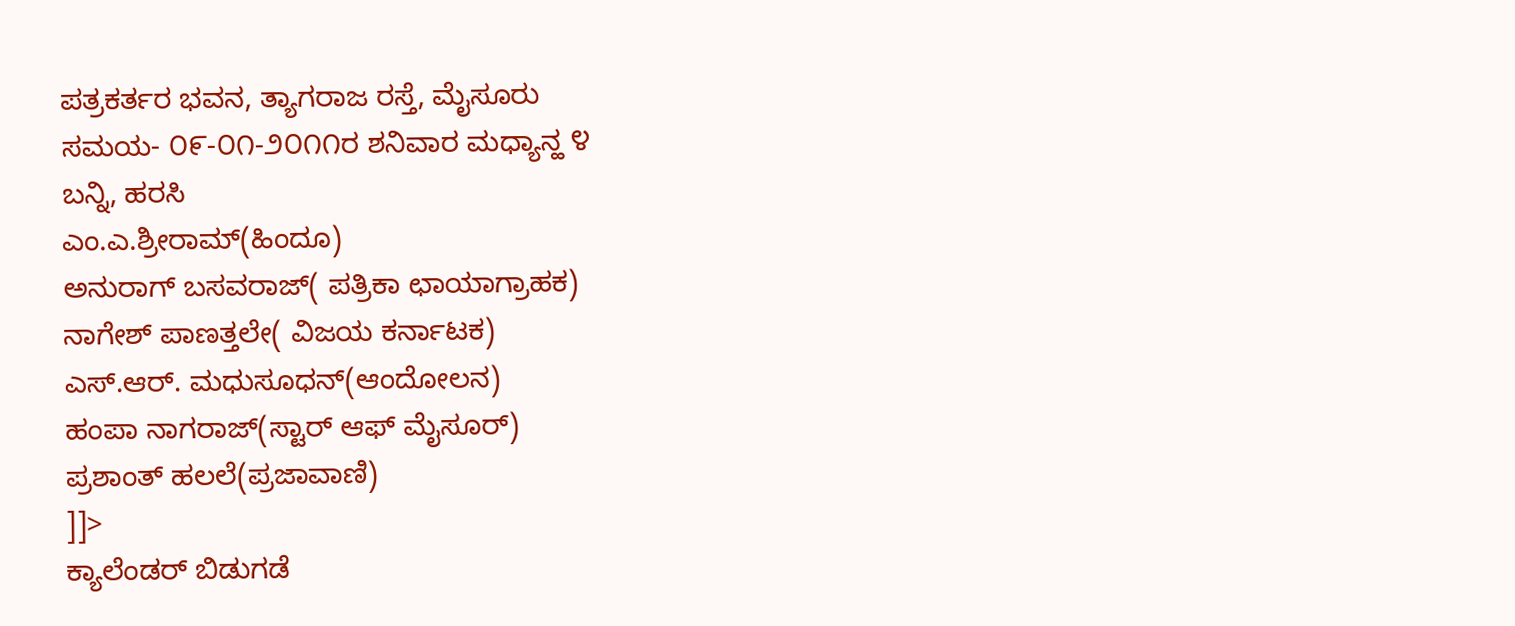ಪತ್ರಕರ್ತರ ಭವನ, ತ್ಯಾಗರಾಜ ರಸ್ತೆ, ಮೈಸೂರು
ಸಮಯ- ೦೯-೦೧-೨೦೧೧ರ ಶನಿವಾರ ಮಧ್ಯಾನ್ಹ ೪
ಬನ್ನಿ, ಹರಸಿ
ಎಂ.ಎ.ಶ್ರೀರಾಮ್(ಹಿಂದೂ)
ಅನುರಾಗ್ ಬಸವರಾಜ್( ಪತ್ರಿಕಾ ಛಾಯಾಗ್ರಾಹಕ)
ನಾಗೇಶ್ ಪಾಣತ್ತಲೇ( ವಿಜಯ ಕರ್ನಾಟಕ)
ಎಸ್.ಆರ್. ಮಧುಸೂಧನ್(ಆಂದೋಲನ)
ಹಂಪಾ ನಾಗರಾಜ್(ಸ್ಟಾರ್ ಆಫ್ ಮೈಸೂರ್)
ಪ್ರಶಾಂತ್ ಹಲಲೆ(ಪ್ರಜಾವಾಣಿ)
]]>
ಕ್ಯಾಲೆಂಡರ್ ಬಿಡುಗಡೆ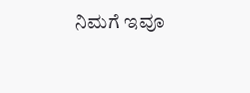ನಿಮಗೆ ಇವೂ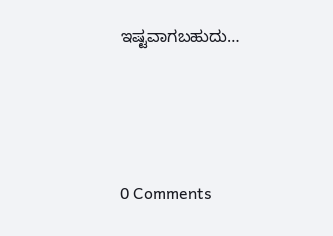ಇಷ್ಟವಾಗಬಹುದು…




0 Comments